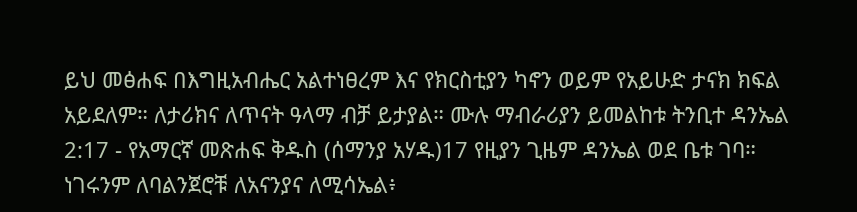ይህ መፅሐፍ በእግዚአብሔር አልተነፀረም እና የክርስቲያን ካኖን ወይም የአይሁድ ታናክ ክፍል አይደለም። ለታሪክና ለጥናት ዓላማ ብቻ ይታያል። ሙሉ ማብራሪያን ይመልከቱ ትንቢተ ዳንኤል 2:17 - የአማርኛ መጽሐፍ ቅዱስ (ሰማንያ አሃዱ)17 የዚያን ጊዜም ዳንኤል ወደ ቤቱ ገባ። ነገሩንም ለባልንጀሮቹ ለአናንያና ለሚሳኤል፥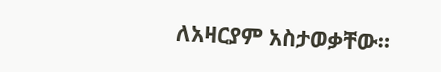ለአዛርያም አስታወቃቸው።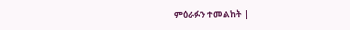ምዕራፉን ተመልከት |